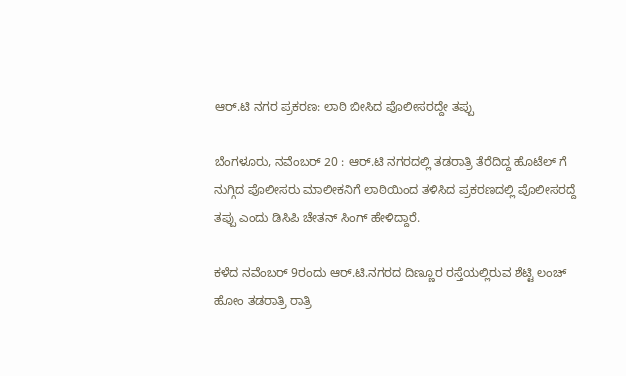ಆರ್.ಟಿ ನಗರ ಪ್ರಕರಣ: ಲಾಠಿ ಬೀಸಿದ ಪೊಲೀಸರದ್ದೇ ತಪ್ಪು

ಬೆಂಗಳೂರು, ನವೆಂಬರ್ 20 : ಆರ್.ಟಿ ನಗರದಲ್ಲಿ ತಡರಾತ್ರಿ ತೆರೆದಿದ್ದ ಹೊಟೆಲ್ ಗೆ ನುಗ್ಗಿದ ಪೊಲೀಸರು ಮಾಲೀಕನಿಗೆ ಲಾಠಿಯಿಂದ ತಳಿಸಿದ ಪ್ರಕರಣದಲ್ಲಿ ಪೊಲೀಸರದ್ದೆ ತಪ್ಪು ಎಂದು ಡಿಸಿಪಿ ಚೇತನ್ ಸಿಂಗ್ ಹೇಳಿದ್ದಾರೆ.

ಕಳೆದ ನವೆಂಬರ್ 9ರಂದು ಆರ್.ಟಿ.ನಗರದ ದಿಣ್ಣೂರ ರಸ್ತೆಯಲ್ಲಿರುವ ಶೆಟ್ಟಿ ಲಂಚ್ ಹೋಂ ತಡರಾತ್ರಿ ರಾತ್ರಿ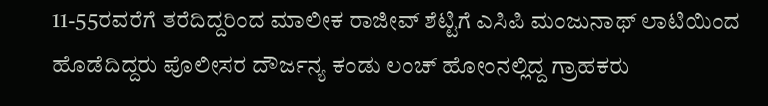11-55ರವರೆಗೆ ತರೆದಿದ್ದರಿಂದ ಮಾಲೀಕ ರಾಜೀವ್ ಶೆಟ್ಟಿಗೆ ಎಸಿಪಿ ಮಂಜುನಾಥ್ ಲಾಟಿಯಿಂದ ಹೊಡೆದಿದ್ದರು ಪೊಲೀಸರ ದೌರ್ಜನ್ಯ ಕಂಡು ಲಂಚ್ ಹೋಂನಲ್ಲಿದ್ದ ಗ್ರಾಹಕರು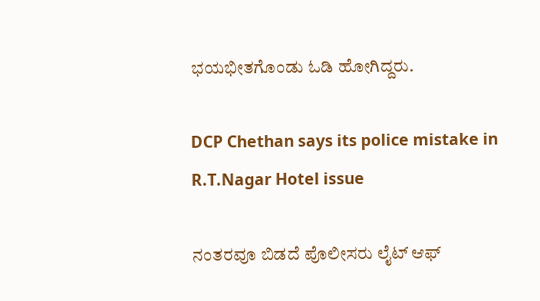ಭಯಭೀತಗೊಂಡು ಓಡಿ ಹೋಗಿದ್ದರು.

DCP Chethan says its police mistake in R.T.Nagar Hotel issue

ನಂತರವೂ ಬಿಡದೆ ಪೊಲೀಸರು ಲೈಟ್ ಆಫ್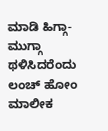ಮಾಡಿ ಹಿಗ್ಗಾ-ಮುಗ್ಗಾ ಥಳಿಸಿದರೆಂದು ಲಂಚ್ ಹೋಂ ಮಾಲೀಕ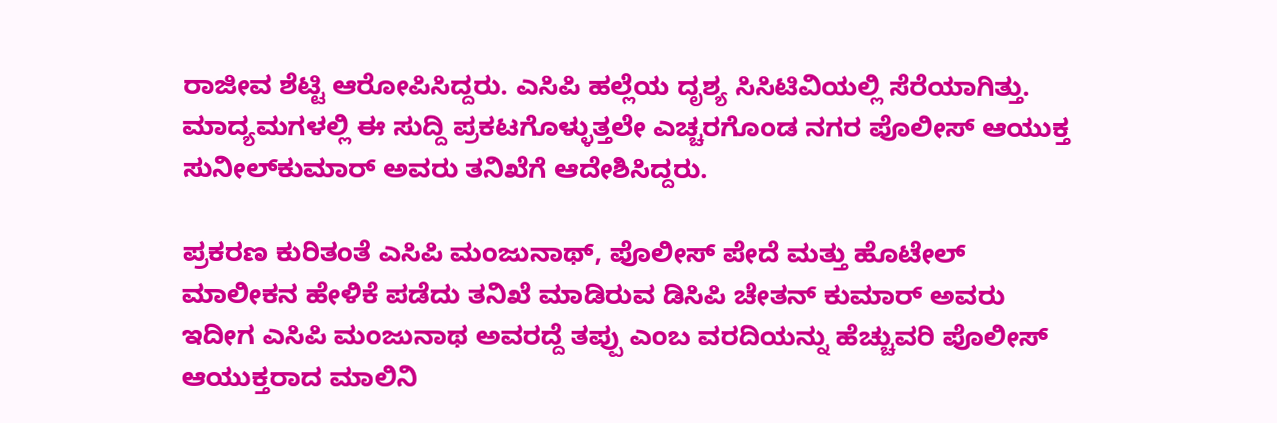ರಾಜೀವ ಶೆಟ್ಟಿ ಆರೋಪಿಸಿದ್ದರು. ಎಸಿಪಿ ಹಲ್ಲೆಯ ದೃಶ್ಯ ಸಿಸಿಟಿವಿಯಲ್ಲಿ ಸೆರೆಯಾಗಿತ್ತು. ಮಾದ್ಯಮಗಳಲ್ಲಿ ಈ ಸುದ್ದಿ ಪ್ರಕಟಗೊಳ್ಳುತ್ತಲೇ ಎಚ್ಚರಗೊಂಡ ನಗರ ಪೊಲೀಸ್ ಆಯುಕ್ತ ಸುನೀಲ್‌ಕುಮಾರ್ ಅವರು ತನಿಖೆಗೆ ಆದೇಶಿಸಿದ್ದರು.

ಪ್ರಕರಣ ಕುರಿತಂತೆ ಎಸಿಪಿ ಮಂಜುನಾಥ್, ಪೊಲೀಸ್ ಪೇದೆ ಮತ್ತು ಹೊಟೇಲ್ ಮಾಲೀಕನ ಹೇಳಿಕೆ ಪಡೆದು ತನಿಖೆ ಮಾಡಿರುವ ಡಿಸಿಪಿ ಚೇತನ್ ಕುಮಾರ್ ಅವರು ಇದೀಗ ಎಸಿಪಿ ಮಂಜುನಾಥ ಅವರದ್ದೆ ತಪ್ಪು ಎಂಬ ವರದಿಯನ್ನು ಹೆಚ್ಚುವರಿ ಪೊಲೀಸ್ ಆಯುಕ್ತರಾದ ಮಾಲಿನಿ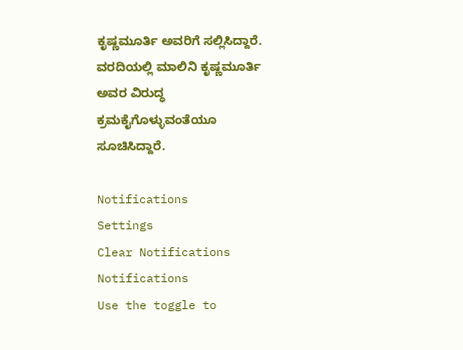ಕೃಷ್ಣಮೂರ್ತಿ ಅವರಿಗೆ ಸಲ್ಲಿಸಿದ್ದಾರೆ. ವರದಿಯಲ್ಲಿ ಮಾಲಿನಿ ಕೃಷ್ಣಮೂರ್ತಿ ಅವರ ವಿರುದ್ಧ ಕ್ರಮಕೈಗೊಳ್ಳುವಂತೆಯೂ ಸೂಚಿಸಿದ್ದಾರೆ.

Notifications
Settings
Clear Notifications
Notifications
Use the toggle to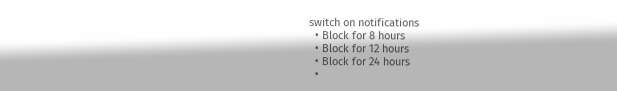switch on notifications
  • Block for 8 hours
  • Block for 12 hours
  • Block for 24 hours
  •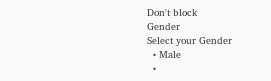Don't block
Gender
Select your Gender
  • Male
  •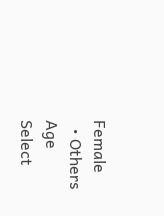Female
  • Others
Age
Select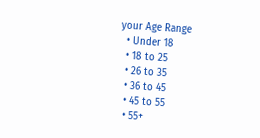your Age Range
  • Under 18
  • 18 to 25
  • 26 to 35
  • 36 to 45
  • 45 to 55
  • 55+